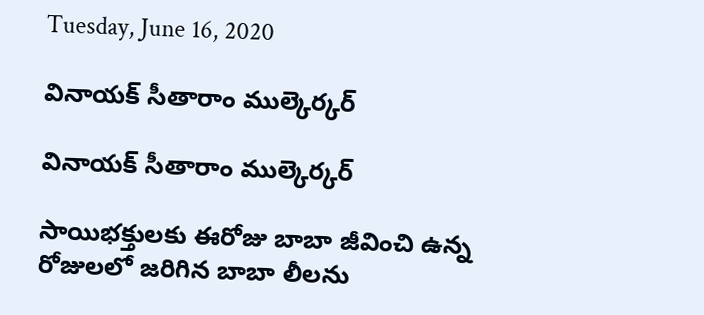Tuesday, June 16, 2020

వినాయక్ సీతారాం ముల్కెర్కర్

వినాయక్ సీతారాం ముల్కెర్కర్

సాయిభక్తులకు ఈరోజు బాబా జీవించి ఉన్న రోజులలో జరిగిన బాబా లీలను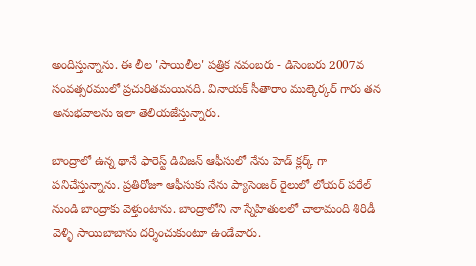అందిస్తున్నాను. ఈ లీల 'సాయిలీల' పత్రిక నవంబరు - డిసెంబరు 2007వ సంవత్సరములో ప్రచురితమయినది. వినాయక్ సీతారాం ముల్కెర్కర్ గారు తన అనుభవాలను ఇలా తెలియజేస్తున్నారు.

బాంద్రాలో ఉన్న థానే ఫారెస్ట్ డివిజన్ ఆఫీసులో నేను హెడ్ క్లర్క్ గా పనిచేస్తున్నాను. ప్రతిరోజూ ఆఫీసుకు నేను ప్యాసెంజర్ రైలులో లోయర్ పరేల్ నుండి బాంద్రాకు వెళ్తుంటాను. బాంద్రాలోని నా స్నేహితులలో చాలామంది శిరిడీ వెళ్ళి సాయిబాబాను దర్శించుకుంటూ ఉండేవారు.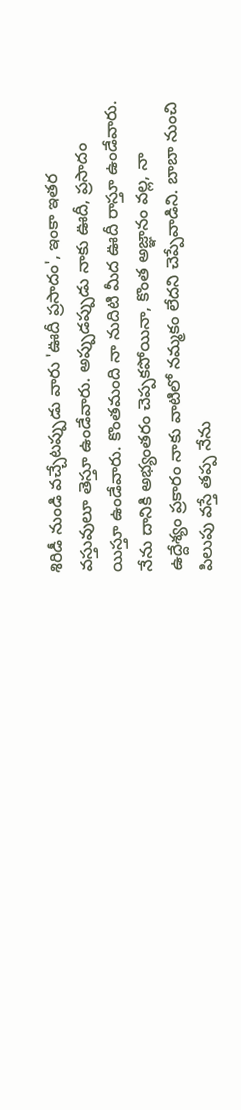శిరిడీ నుండి వచ్చేటప్పుడు వారు 'ఊదీ ప్రసాదం', ఇంకా ఇతర వస్తువులూ తెస్తూ ఉండేవారు. అప్పుడప్పుడు నాకు ఊదీ, ప్రసాదం యిస్తూ ఉండేవారు. కొంతమంది నా నుదిటి మీద ఊదీ రాస్తూ ఉండేవారు. నేను దానికి అభ్యంతరం చెప్పకపోయినా, కొంత అజ్ఞానం వల్ల, నా ఉద్దేశ్యం ప్రకారం నాకు వాటిలో నమ్మకం లేదని చెప్పేవాడిని. బాబా నుంచి పిలుపు వస్తే తప్ప నేను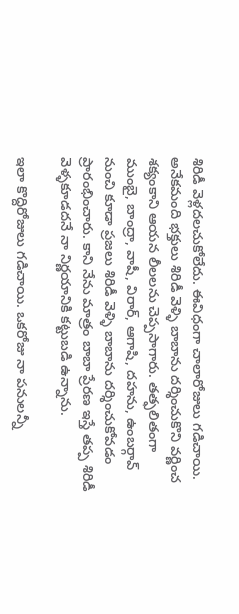శిరిడీ వెళ్లదలచుకోలేదు. ఈవిధంగా చాలారోజులు గడిచాయి. అనేకమంది భక్తులు శిరిడీ వెళ్ళి బాబాను దర్శించుకొని వర్ణించ శక్యంకాని ఆయన లీలలను చెప్పసాగారు. తత్ఫలితంగా ముంబై, బాంద్రా, వాషీ, విరార్, ఆగాషి, దహను, ఉంబర్గావ్ నుంచి కూడా ప్రజలు శిరిడీ వెళ్ళి బాబాను దర్శించుకోవడం ప్రారంభించారు. కాని నేను మాత్రం బాబా ప్రేరణ ఇస్తే తప్ప శిరిడీ వెళ్ళకూడదనే నా నిర్ణయానికి కట్టుబడి ఉన్నాను.

ఇలా కొద్దిరోజులు గడిచాయి. ఒకరోజు నా పనులన్నీ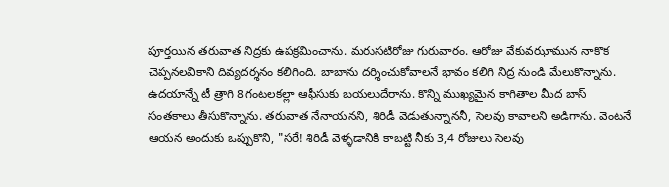పూర్తయిన తరువాత నిద్రకు ఉపక్రమించాను. మరుసటిరోజు గురువారం. ఆరోజు వేకువఝామున నాకొక చెప్పనలవికాని దివ్యదర్శనం కలిగింది. బాబాను దర్శించుకోవాలనే భావం కలిగి నిద్ర నుండి మేలుకొన్నాను. ఉదయాన్నే టీ త్రాగి 8గంటలకల్లా ఆఫీసుకు బయలుదేరాను. కొన్ని ముఖ్యమైన కాగితాల మీద బాస్ సంతకాలు తీసుకొన్నాను. తరువాత నేనాయనని, శిరిడీ వెడుతున్నాననీ, సెలవు కావాలని అడిగాను. వెంటనే ఆయన అందుకు ఒప్పుకొని, "సరే! శిరిడీ వెళ్ళడానికి కాబట్టి నీకు 3,4 రోజులు సెలవు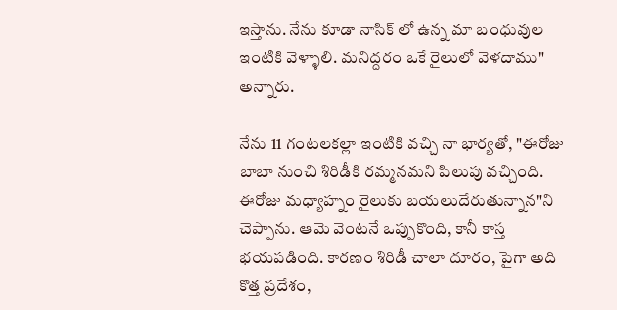ఇస్తాను. నేను కూడా నాసిక్ లో ఉన్న మా బంధువుల ఇంటికి వెళ్ళాలి. మనిద్దరం ఒకే రైలులో వెళదాము" అన్నారు.

నేను 11 గంటలకల్లా ఇంటికి వచ్చి నా భార్యతో, "ఈరోజు బాబా నుంచి శిరిడీకి రమ్మనమని పిలుపు వచ్చింది. ఈరోజు మధ్యాహ్నం రైలుకు బయలుదేరుతున్నాన"ని చెప్పాను. ఆమె వెంటనే ఒప్పుకొంది, కానీ కాస్త భయపడింది. కారణం శిరిడీ చాలా దూరం, పైగా అది కొత్త ప్రదేశం,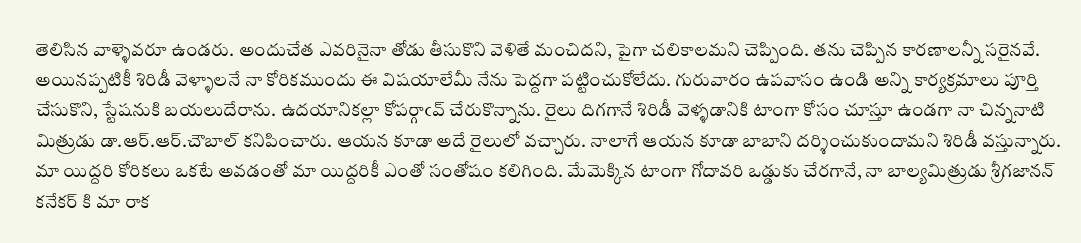తెలిసిన వాళ్ళెవరూ ఉండరు. అందుచేత ఎవరినైనా తోడు తీసుకొని వెళితే మంచిదని, పైగా చలికాలమని చెప్పింది. తను చెప్పిన కారణాలన్నీ సరైనవే. అయినప్పటికీ శిరిడీ వెళ్ళాలనే నా కోరికముందు ఈ విషయాలేమీ నేను పెద్దగా పట్టించుకోలేదు. గురువారం ఉపవాసం ఉండి అన్ని కార్యక్రమాలు పూర్తి చేసుకొని, స్టేషనుకి బయలుదేరాను. ఉదయానికల్లా కోపర్గాఁవ్ చేరుకొన్నాను. రైలు దిగగానే శిరిడీ వెళ్ళడానికి టాంగా కోసం చూస్తూ ఉండగా నా చిన్ననాటి మిత్రుడు డా.ఆర్.ఆర్.చౌబాల్ కనిపించారు. ఆయన కూడా అదే రైలులో వచ్చారు. నాలాగే ఆయన కూడా బాబాని దర్శించుకుందామని శిరిడీ వస్తున్నారు. మా యిద్దరి కోరికలు ఒకటే అవడంతో మా యిద్దరికీ ఎంతో సంతోషం కలిగింది. మేమెక్కిన టాంగా గోదావరి ఒడ్డుకు చేరగానే, నా బాల్యమిత్రుడు శ్రీగజానన్ కనేకర్ కి మా రాక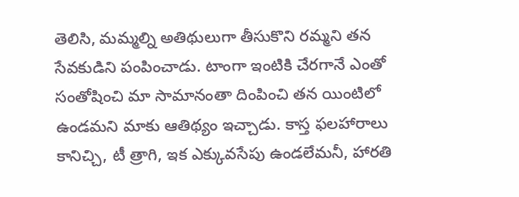తెలిసి, మమ్మల్ని అతిథులుగా తీసుకొని రమ్మని తన సేవకుడిని పంపించాడు. టాంగా ఇంటికి చేరగానే ఎంతో సంతోషించి మా సామానంతా దింపించి తన యింటిలో ఉండమని మాకు ఆతిథ్యం ఇచ్చాడు. కాస్త ఫలహారాలు కానిచ్చి, టీ త్రాగి, ఇక ఎక్కువసేపు ఉండలేమనీ, హారతి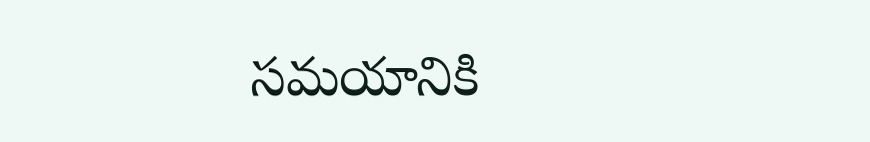సమయానికి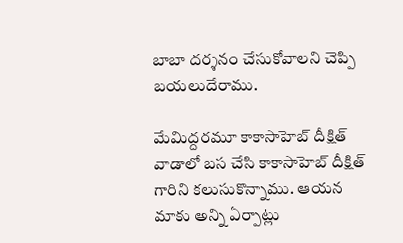బాబా దర్శనం చేసుకోవాలని చెప్పి బయలుదేరాము.

మేమిద్దరమూ కాకాసాహెబ్ దీక్షిత్ వాడాలో బస చేసి కాకాసాహెబ్ దీక్షిత్ గారిని కలుసుకొన్నాము. ఆయన మాకు అన్ని ఏర్పాట్లు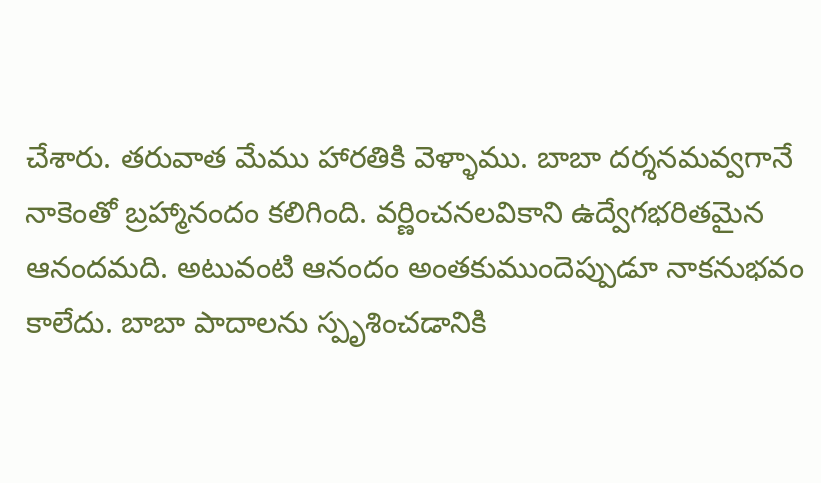చేశారు. తరువాత మేము హారతికి వెళ్ళాము. బాబా దర్శనమవ్వగానే నాకెంతో బ్రహ్మానందం కలిగింది. వర్ణించనలవికాని ఉద్వేగభరితమైన ఆనందమది. అటువంటి ఆనందం అంతకుముందెప్పుడూ నాకనుభవం కాలేదు. బాబా పాదాలను స్పృశించడానికి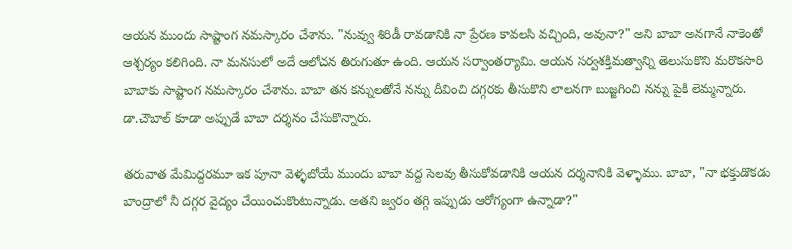ఆయన ముందు సాష్టాంగ నమస్కారం చేశాను. "నువ్వు శిరిడీ రావడానికి నా ప్రేరణ కావలసి వచ్చింది, అవునా?" అని బాబా అనగానే నాకెంతో ఆశ్చర్యం కలిగింది. నా మనసులో అదే ఆలోచన తిరుగుతూ ఉంది. ఆయన సర్వాంతర్యామి. ఆయన సర్వశక్తిమత్వాన్ని తెలుసుకొని మరొకసారి బాబాకు సాష్టాంగ నమస్కారం చేశాను. బాబా తన కన్నులతోనే నన్ను దీవించి దగ్గరకు తీసుకొని లాలనగా బుజ్జగించి నన్ను పైకి లెమ్మన్నారు. డా.చౌబాల్ కూడా అప్పుడే బాబా దర్శనం చేసుకొన్నారు.

తరువాత మేమిద్దరమూ ఇక పూనా వెళ్ళబోయే ముందు బాబా వద్ద సెలవు తీసుకోవడానికి ఆయన దర్శనానికి వెళ్ళాము. బాబా, "నా భక్తుడొకడు బాంద్రాలో నీ దగ్గర వైద్యం చేయించుకొంటున్నాడు. అతని జ్వరం తగ్గి ఇప్పుడు ఆరోగ్యంగా ఉన్నాడా?"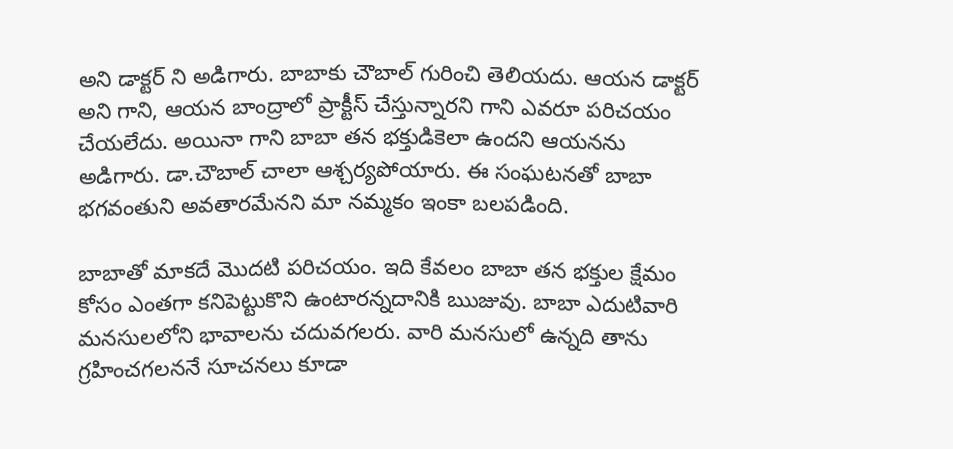అని డాక్టర్ ని అడిగారు. బాబాకు చౌబాల్ గురించి తెలియదు. ఆయన డాక్టర్ అని గాని, ఆయన బాంద్రాలో ప్రాక్టీస్ చేస్తున్నారని గాని ఎవరూ పరిచయం చేయలేదు. అయినా గాని బాబా తన భక్తుడికెలా ఉందని ఆయనను అడిగారు. డా.చౌబాల్ చాలా ఆశ్చర్యపోయారు. ఈ సంఘటనతో బాబా భగవంతుని అవతారమేనని మా నమ్మకం ఇంకా బలపడింది.

బాబాతో మాకదే మొదటి పరిచయం. ఇది కేవలం బాబా తన భక్తుల క్షేమం కోసం ఎంతగా కనిపెట్టుకొని ఉంటారన్నదానికి ఋజువు. బాబా ఎదుటివారి మనసులలోని భావాలను చదువగలరు. వారి మనసులో ఉన్నది తాను గ్రహించగలననే సూచనలు కూడా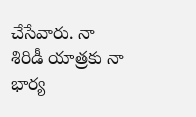చేసేవారు. నా శిరిడీ యాత్రకు నా భార్య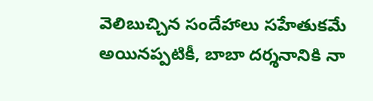వెలిబుచ్చిన సందేహాలు సహేతుకమే అయినప్పటికీ, బాబా దర్శనానికి నా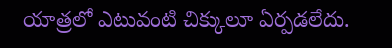యాత్రలో ఎటువంటి చిక్కులూ ఏర్పడలేదు.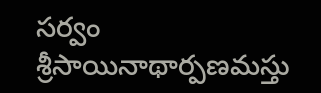సర్వం శ్రీసాయినాథార్పణమస్తు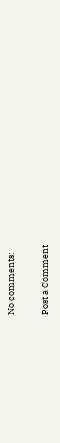No comments:

Post a Comment